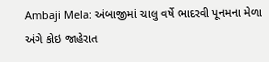Ambaji Mela: અંબાજીમાં ચાલુ વર્ષે ભાદરવી પૂનમના મેળા અંગે કોઇ જાહેરાત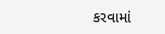કરવામાં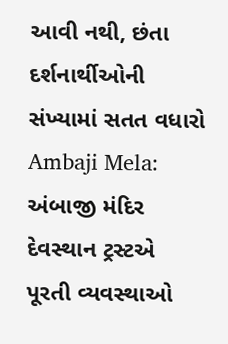આવી નથી, છંતા દર્શનાર્થીઓની સંખ્યામાં સતત વધારો
Ambaji Mela: અંબાજી મંદિર દેવસ્થાન ટ્રસ્ટએ પૂરતી વ્યવસ્થાઓ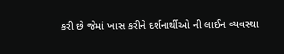કરી છે જેમાં ખાસ કરીને દર્શનાર્થીઓ ની લાઈન વ્યવસ્થા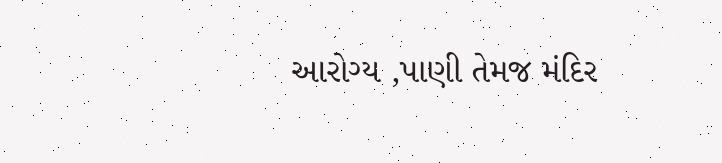આરોગ્ય ,પાણી તેમજ મંદિર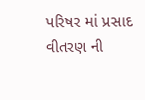પરિષર માં પ્રસાદ વીતરણ ની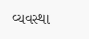વ્યવસ્થા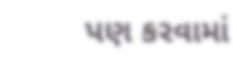પણ કરવામાં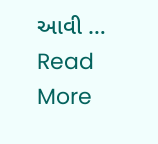આવી … Read More